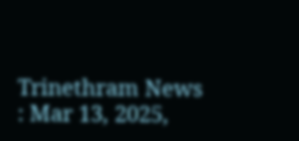Trinethram News : Mar 13, 2025,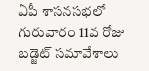ఏపీ శాసనసభలో గురువారం 11వ రోజు బడ్జెట్ సమావేశాలు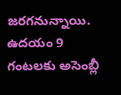జరగనున్నాయి. ఉదయం 9 గంటలకు అసెంబ్లీ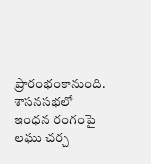ప్రారంభంకానుంది. శాసనసభలో ఇంధన రంగంపై లఘు చర్చ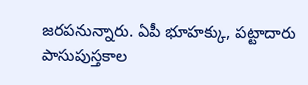జరపనున్నారు. ఏపీ భూహక్కు, పట్టాదారు పాసుపుస్తకాల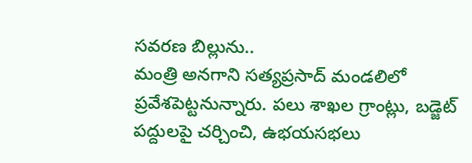సవరణ బిల్లును..
మంత్రి అనగాని సత్యప్రసాద్ మండలిలో ప్రవేశపెట్టనున్నారు. పలు శాఖల గ్రాంట్లు, బడ్జెట్ పద్దులపై చర్చించి, ఉభయసభలు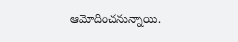ఆమోదించనున్నాయి.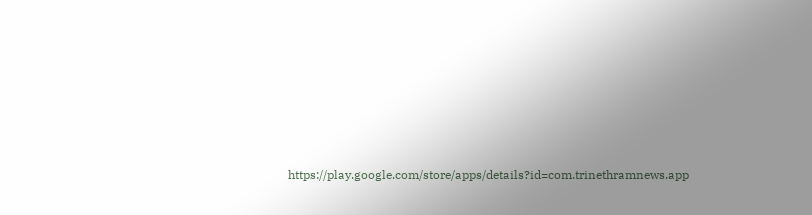https://play.google.com/store/apps/details?id=com.trinethramnews.app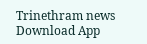Trinethram news
Download App